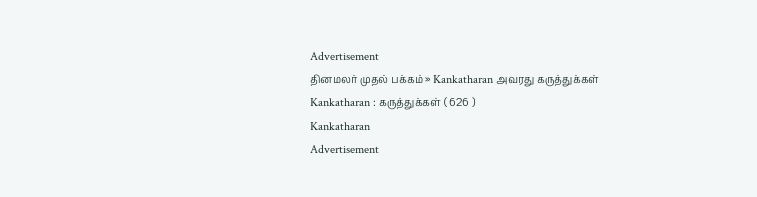Advertisement
தினமலர் முதல் பக்கம் » Kankatharan அவரது கருத்துக்கள்
Kankatharan : கருத்துக்கள் ( 626 )
Kankatharan
Advertisement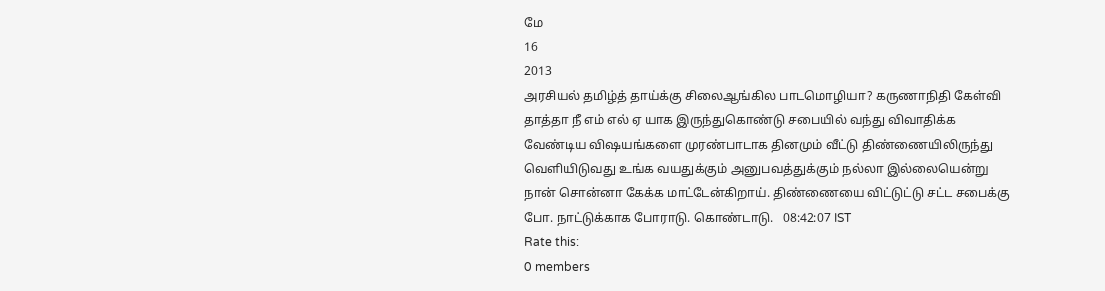மே
16
2013
அரசியல் தமிழ்த் தாய்க்கு சிலைஆங்கில பாடமொழியா? கருணாநிதி கேள்வி
தாத்தா நீ எம் எல் ஏ யாக இருந்துகொண்டு சபையில் வந்து விவாதிக்க வேண்டிய விஷயங்களை முரண்பாடாக தினமும் வீட்டு திண்ணையிலிருந்து வெளியிடுவது உங்க வயதுக்கும் அனுபவத்துக்கும் நல்லா இல்லையென்று நான் சொன்னா கேக்க மாட்டேன்கிறாய். திண்ணையை விட்டுட்டு சட்ட சபைக்கு போ. நாட்டுக்காக போராடு. கொண்டாடு.   08:42:07 IST
Rate this:
0 members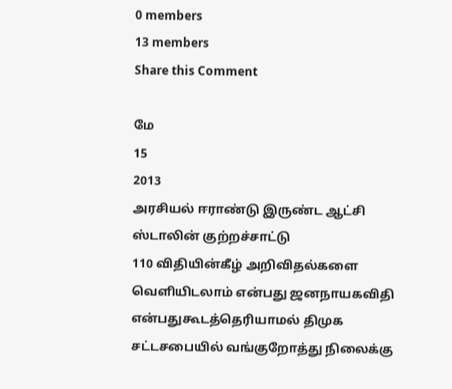0 members
13 members
Share this Comment

மே
15
2013
அரசியல் ஈராண்டு இருண்ட ஆட்சி ஸ்டாலின் குற்றச்சாட்டு
110 விதியின்கீழ் அறிவிதல்களை வெளியிடலாம் என்பது ஜனநாயகவிதி என்பதுகூடத்தெரியாமல் திமுக சட்டசபையில் வங்குறோத்து நிலைக்கு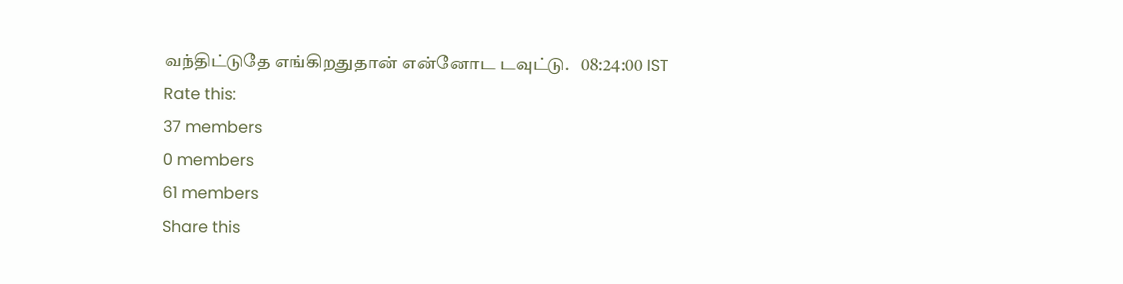வந்திட்டுதே எங்கிறதுதான் என்னோட டவுட்டு.   08:24:00 IST
Rate this:
37 members
0 members
61 members
Share this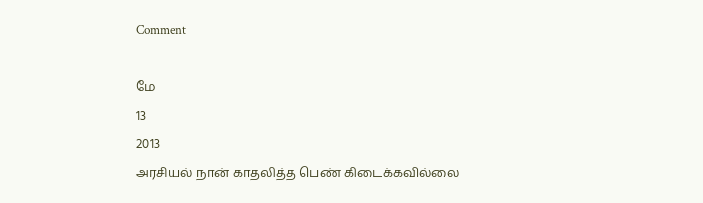Comment

மே
13
2013
அரசியல் நான் காதலித்த பெண் கிடைக்கவில்லை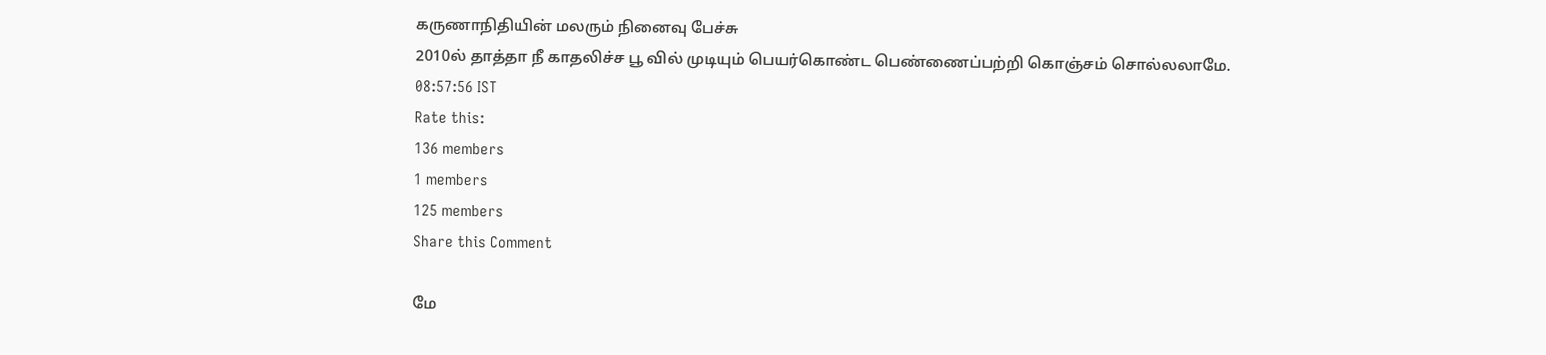கருணாநிதியின் மலரும் நினைவு பேச்சு
2010ல் தாத்தா நீ காதலிச்ச பூ வில் முடியும் பெயர்கொண்ட பெண்ணைப்பற்றி கொஞ்சம் சொல்லலாமே.   08:57:56 IST
Rate this:
136 members
1 members
125 members
Share this Comment

மே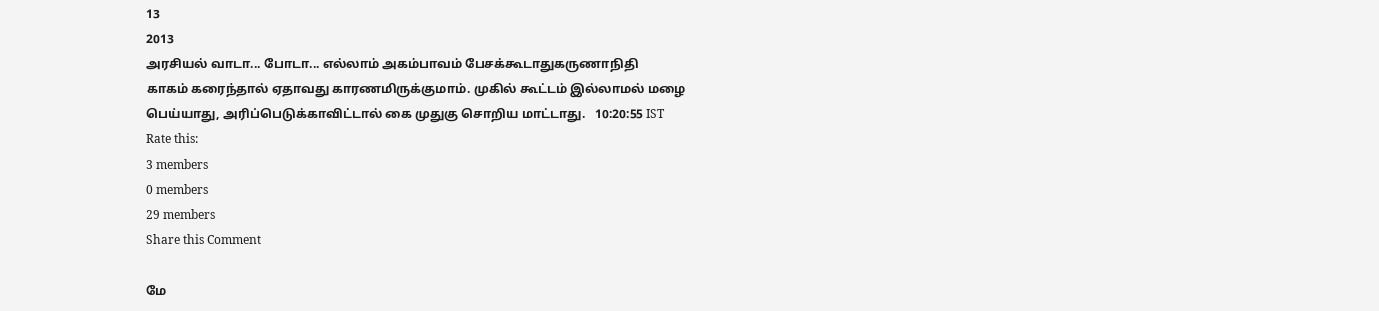13
2013
அரசியல் வாடா... போடா... எல்லாம் அகம்பாவம் பேசக்கூடாதுகருணாநிதி
காகம் கரைந்தால் ஏதாவது காரணமிருக்குமாம். முகில் கூட்டம் இல்லாமல் மழை பெய்யாது, அரிப்பெடுக்காவிட்டால் கை முதுகு சொறிய மாட்டாது.   10:20:55 IST
Rate this:
3 members
0 members
29 members
Share this Comment

மே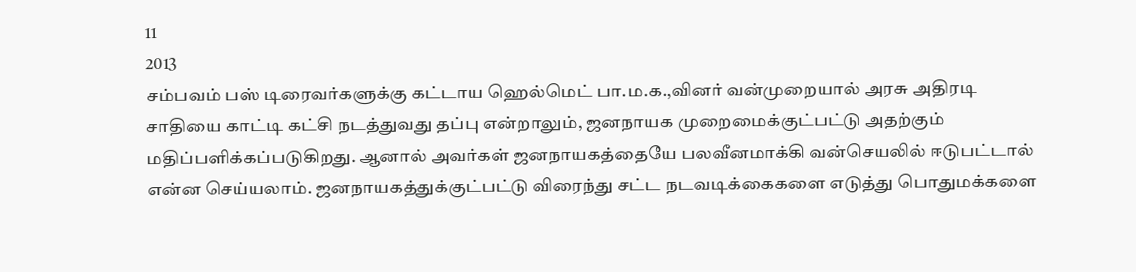11
2013
சம்பவம் பஸ் டிரைவர்களுக்கு கட்டாய ஹெல்மெட் பா.ம.க.,வினர் வன்முறையால் அரசு அதிரடி
சாதியை காட்டி கட்சி நடத்துவது தப்பு என்றாலும், ஜனநாயக முறைமைக்குட்பட்டு அதற்கும் மதிப்பளிக்கப்படுகிறது. ஆனால் அவர்கள் ஜனநாயகத்தையே பலவீனமாக்கி வன்செயலில் ஈடுபட்டால் என்ன செய்யலாம். ஜனநாயகத்துக்குட்பட்டு விரைந்து சட்ட நடவடிக்கைகளை எடுத்து பொதுமக்களை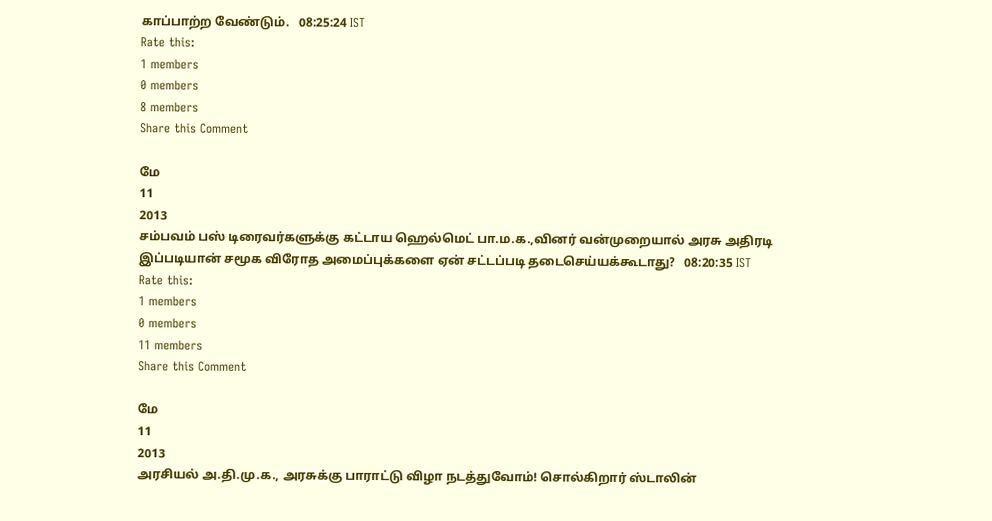காப்பாற்ற வேண்டும்.   08:25:24 IST
Rate this:
1 members
0 members
8 members
Share this Comment

மே
11
2013
சம்பவம் பஸ் டிரைவர்களுக்கு கட்டாய ஹெல்மெட் பா.ம.க.,வினர் வன்முறையால் அரசு அதிரடி
இப்படியான் சமூக விரோத அமைப்புக்களை ஏன் சட்டப்படி தடைசெய்யக்கூடாது?   08:20:35 IST
Rate this:
1 members
0 members
11 members
Share this Comment

மே
11
2013
அரசியல் அ.தி.மு.க., அரசுக்கு பாராட்டு விழா நடத்துவோம்! சொல்கிறார் ஸ்டாலின்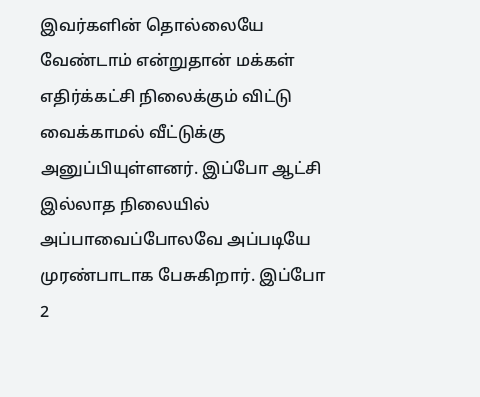இவர்களின் தொல்லையே வேண்டாம் என்றுதான் மக்கள் எதிர்க்கட்சி நிலைக்கும் விட்டு வைக்காமல் வீட்டுக்கு அனுப்பியுள்ளனர். இப்போ ஆட்சி இல்லாத நிலையில் அப்பாவைப்போலவே அப்படியே முரண்பாடாக பேசுகிறார். இப்போ 2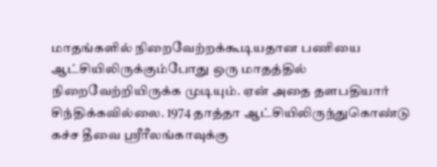மாதங்களில் நிறைவேற்றக்கூடியதான பணியை ஆட்சியிலிருக்கும்போது ஒரு மாதத்தில் நிறைவேற்றியிருக்க முடியும். ஏன் அதை தளபதியார் சிந்திக்கவில்லை. 1974 தாத்தா ஆட்சியிலிருந்துகொண்டு கச்ச தீவை ஸ்ரீரீலங்காவுக்கு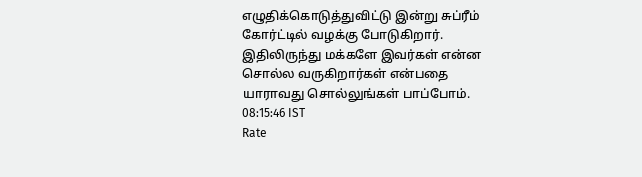எழுதிக்கொடுத்துவிட்டு இன்று சுப்ரீம் கோர்ட்டில் வழக்கு போடுகிறார். இதிலிருந்து மக்களே இவர்கள் என்ன சொல்ல வருகிறார்கள் என்பதை யாராவது சொல்லுங்கள் பாப்போம்.   08:15:46 IST
Rate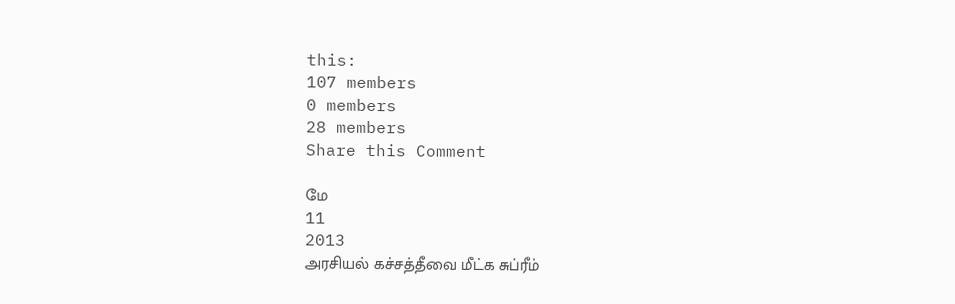this:
107 members
0 members
28 members
Share this Comment

மே
11
2013
அரசியல் கச்சத்தீவை மீட்க சுப்ரீம்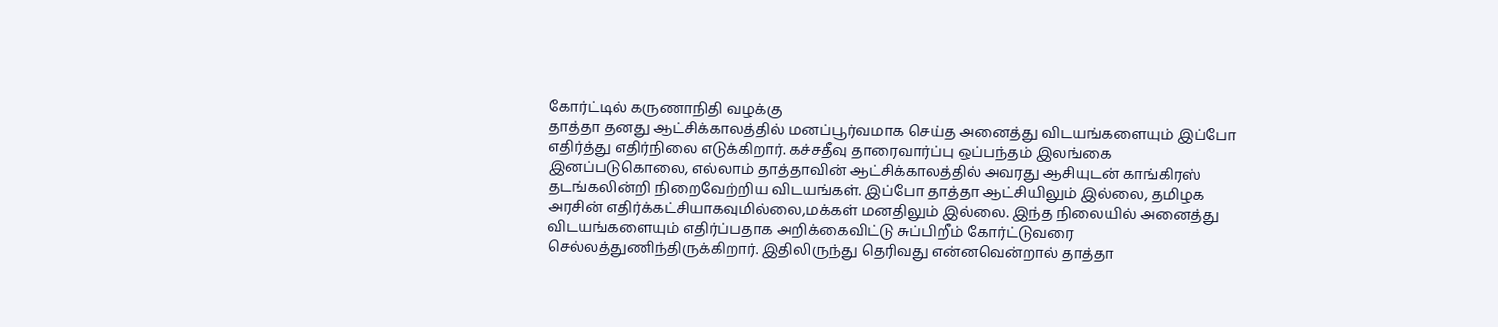கோர்ட்டில் கருணாநிதி வழக்கு
தாத்தா தனது ஆட்சிக்காலத்தில் மனப்பூர்வமாக செய்த அனைத்து விடயங்களையும் இப்போ எதிர்த்து எதிர்நிலை எடுக்கிறார். கச்சதீவு தாரைவார்ப்பு ஒப்பந்தம் இலங்கை இனப்படுகொலை, எல்லாம் தாத்தாவின் ஆட்சிக்காலத்தில் அவரது ஆசியுடன் காங்கிரஸ் தடங்கலின்றி நிறைவேற்றிய விடயங்கள். இப்போ தாத்தா ஆட்சியிலும் இல்லை, தமிழக அரசின் எதிர்க்கட்சியாகவுமில்லை,மக்கள் மனதிலும் இல்லை. இந்த நிலையில் அனைத்து விடயங்களையும் எதிர்ப்பதாக அறிக்கைவிட்டு சுப்பிறீம் கோர்ட்டுவரை செல்லத்துணிந்திருக்கிறார். இதிலிருந்து தெரிவது என்னவென்றால் தாத்தா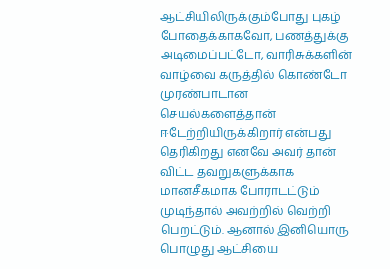ஆட்சியிலிருக்கும்போது புகழ் போதைக்காகவோ, பணத்துக்கு அடிமைப்பட்டோ, வாரிசுக்களின் வாழ்வை கருத்தில் கொண்டோ முரண்பாடான செயல்களைத்தான் ஈடேற்றியிருக்கிறார் என்பது தெரிகிறது எனவே அவர் தான் விட்ட தவறுகளுக்காக மானசீகமாக போராடட்டும் முடிந்தால் அவற்றில் வெற்றி பெறட்டும். ஆனால் இனியொரு பொழுது ஆட்சியை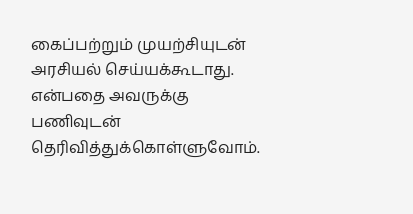கைப்பற்றும் முயற்சியுடன் அரசியல் செய்யக்கூடாது. என்பதை அவருக்கு பணிவுடன் தெரிவித்துக்கொள்ளுவோம்.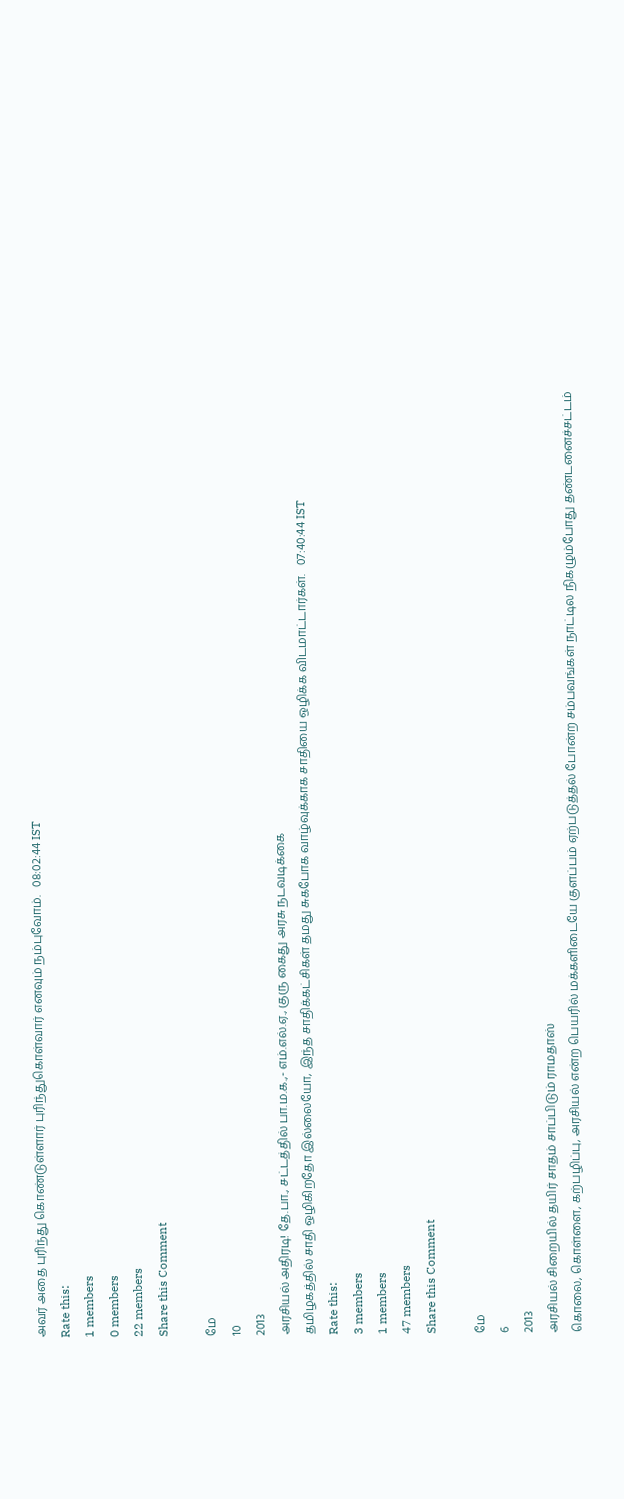அவர் அதை புரிந்து கொண்டுள்ளார் புரிந்துகொள்வார் எனவும் நம்புவோம்.   08:02:44 IST
Rate this:
1 members
0 members
22 members
Share this Comment

மே
10
2013
அரசியல் அதிரடி! தே.பா., சட்டத்தில் பா.ம.க.,- எம்.எல்.ஏ., குரு கைது அரசு நடவடிக்கை
தமிழகத்தில் சாதி ஒழிகிறதோ இல்லையோ, இந்த சாதிக்கட்சிகள் தமது சுகபோக வாழ்வுக்காக சாதியை ஒழிக்க விடமாட்டார்கள்.   07:40:44 IST
Rate this:
3 members
1 members
47 members
Share this Comment

மே
6
2013
அரசியல் சிறையில் தயிர் சாதம் சாப்பிடும் ராமதாஸ்
கொலை, கொள்ளை, கற்பழிப்பு, அரசியல் என்ற பெயரில் மக்களிடையே குளப்பம் ஏற்படுத்தல் போன்ற சம்பவங்கள் நாட்டில நிகழும்போது தண்டனைச்சட்டம்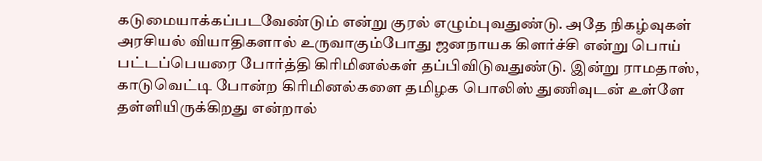கடுமையாக்கப்படவேண்டும் என்று குரல் எழும்புவதுண்டு. அதே நிகழ்வுகள் அரசியல் வியாதிகளால் உருவாகும்போது ஜனநாயக கிளர்ச்சி என்று பொய் பட்டப்பெயரை போர்த்தி கிரிமினல்கள் தப்பிவிடுவதுண்டு. இன்று ராமதாஸ், காடுவெட்டி போன்ற கிரிமினல்களை தமிழக பொலிஸ் துணிவுடன் உள்ளே தள்ளியிருக்கிறது என்றால்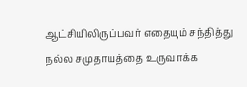ஆட்சியிலிருப்பவர் எதையும் சந்தித்து நல்ல சமுதாயத்தை உருவாக்க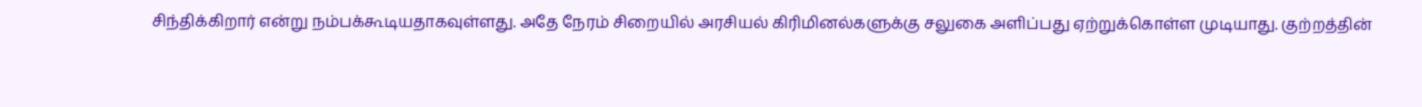சிந்திக்கிறார் என்று நம்பக்கூடியதாகவுள்ளது. அதே நேரம் சிறையில் அரசியல் கிரிமினல்களுக்கு சலுகை அளிப்பது ஏற்றுக்கொள்ள முடியாது. குற்றத்தின்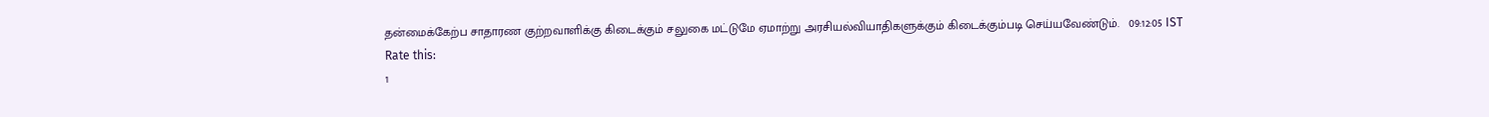தன்மைக்கேற்ப சாதாரண குற்றவாளிக்கு கிடைக்கும் சலுகை மட்டுமே ஏமாற்று அரசியல்வியாதிகளுக்கும் கிடைக்கும்படி செய்யவேண்டும்.   09:12:05 IST
Rate this:
1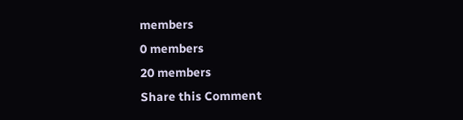members
0 members
20 members
Share this Comment